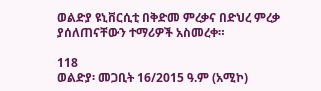ወልድያ ዩኒቨርሲቲ በቅድመ ምረቃና በድህረ ምረቃ ያሰለጠናቸውን ተማሪዎች አስመረቀ።

118
ወልድያ፡ መጋቢት 16/2015 ዓ.ም (አሚኮ)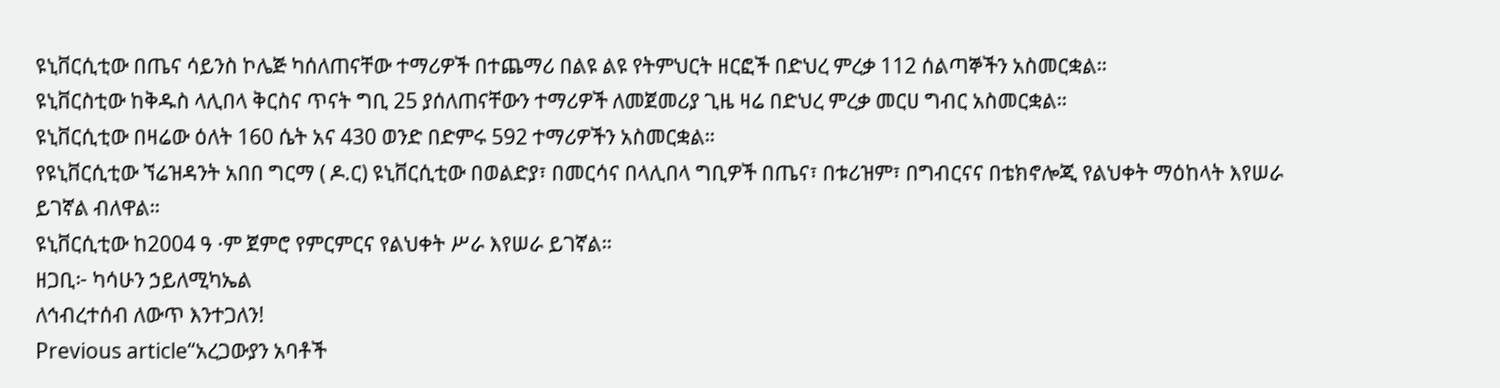ዩኒቨርሲቲው በጤና ሳይንስ ኮሌጅ ካሰለጠናቸው ተማሪዎች በተጨማሪ በልዩ ልዩ የትምህርት ዘርፎች በድህረ ምረቃ 112 ሰልጣኞችን አስመርቋል።
ዩኒቨርስቲው ከቅዱስ ላሊበላ ቅርስና ጥናት ግቢ 25 ያሰለጠናቸውን ተማሪዎች ለመጀመሪያ ጊዜ ዛሬ በድህረ ምረቃ መርሀ ግብር አስመርቋል።
ዩኒቨርሲቲው በዛሬው ዕለት 160 ሴት አና 430 ወንድ በድምሩ 592 ተማሪዎችን አስመርቋል።
የዩኒቨርሲቲው ኘሬዝዳንት አበበ ግርማ ( ዶ.ር) ዩኒቨርሲቲው በወልድያ፣ በመርሳና በላሊበላ ግቢዎች በጤና፣ በቱሪዝም፣ በግብርናና በቴክኖሎጂ የልህቀት ማዕከላት እየሠራ ይገኛል ብለዋል።
ዩኒቨርሲቲው ከ2004 ዓ ·ም ጀምሮ የምርምርና የልህቀት ሥራ እየሠራ ይገኛል።
ዘጋቢ፦ ካሳሁን ኃይለሚካኤል
ለኅብረተሰብ ለውጥ እንተጋለን!
Previous article“አረጋውያን አባቶች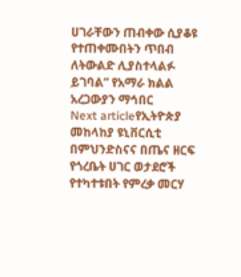ሀገራቸውን ጠብቀው ሲያቆዩ የተጠቀሙበትን ጥበብ ለትውልድ ሊያስተላልፉ ይገባል” የአማራ ክልል አረጋውያን ማኅበር
Next articleየኢትዮጵያ መከላከያ ዩኒቨርሲቲ በምህንድስናና በጤና ዘርፍ የጎረቤት ሀገር ወታደሮች የተካተቱበት የምረቃ መርሃ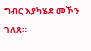ግብር እያካሄደ መኾን ገለጸ።